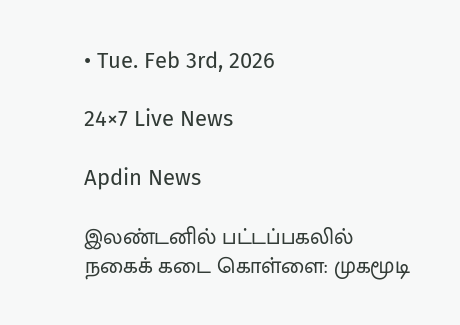• Tue. Feb 3rd, 2026

24×7 Live News

Apdin News

இலண்டனில் பட்டப்பகலில் நகைக் கடை கொள்ளை: முகமூடி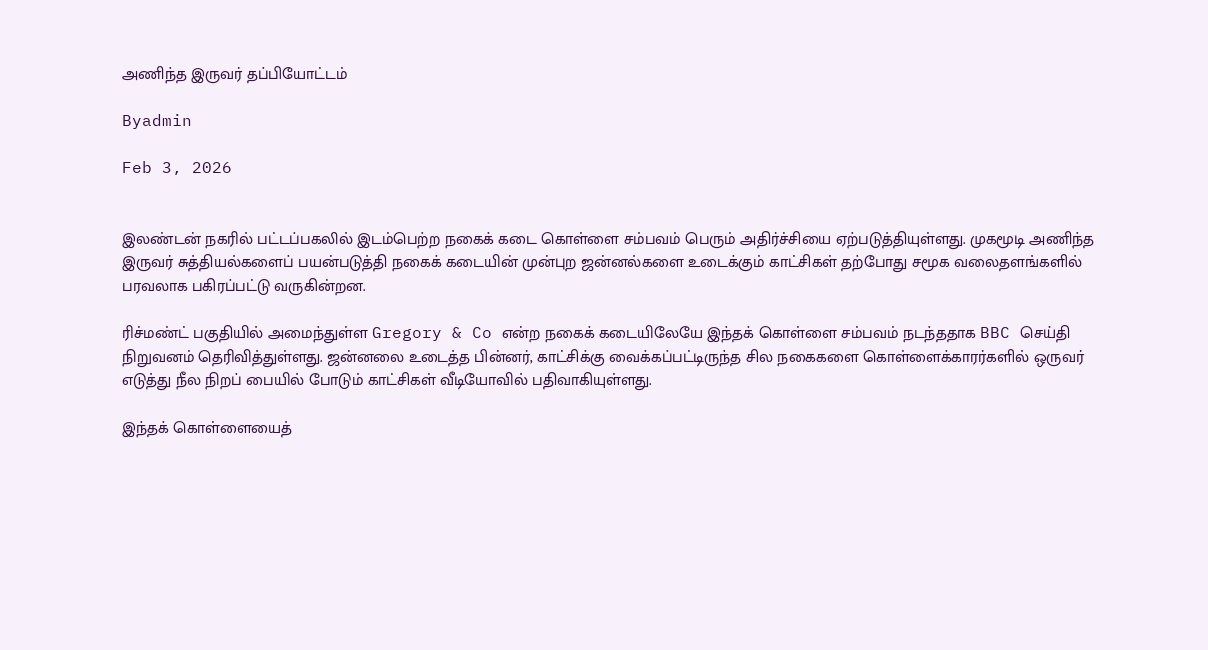அணிந்த இருவர் தப்பியோட்டம்

Byadmin

Feb 3, 2026


இலண்டன் நகரில் பட்டப்பகலில் இடம்பெற்ற நகைக் கடை கொள்ளை சம்பவம் பெரும் அதிர்ச்சியை ஏற்படுத்தியுள்ளது. முகமூடி அணிந்த இருவர் சுத்தியல்களைப் பயன்படுத்தி நகைக் கடையின் முன்புற ஜன்னல்களை உடைக்கும் காட்சிகள் தற்போது சமூக வலைதளங்களில் பரவலாக பகிரப்பட்டு வருகின்றன.

ரிச்மண்ட் பகுதியில் அமைந்துள்ள Gregory & Co என்ற நகைக் கடையிலேயே இந்தக் கொள்ளை சம்பவம் நடந்ததாக BBC செய்தி நிறுவனம் தெரிவித்துள்ளது. ஜன்னலை உடைத்த பின்னர், காட்சிக்கு வைக்கப்பட்டிருந்த சில நகைகளை கொள்ளைக்காரர்களில் ஒருவர் எடுத்து நீல நிறப் பையில் போடும் காட்சிகள் வீடியோவில் பதிவாகியுள்ளது.

இந்தக் கொள்ளையைத்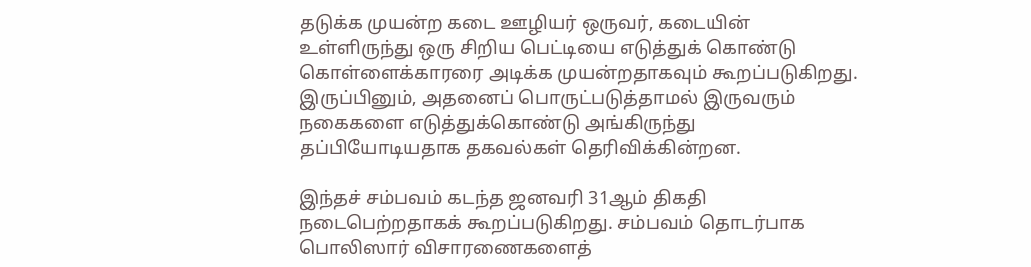தடுக்க முயன்ற கடை ஊழியர் ஒருவர், கடையின் உள்ளிருந்து ஒரு சிறிய பெட்டியை எடுத்துக் கொண்டு கொள்ளைக்காரரை அடிக்க முயன்றதாகவும் கூறப்படுகிறது. இருப்பினும், அதனைப் பொருட்படுத்தாமல் இருவரும் நகைகளை எடுத்துக்கொண்டு அங்கிருந்து தப்பியோடியதாக தகவல்கள் தெரிவிக்கின்றன.

இந்தச் சம்பவம் கடந்த ஜனவரி 31ஆம் திகதி நடைபெற்றதாகக் கூறப்படுகிறது. சம்பவம் தொடர்பாக பொலிஸார் விசாரணைகளைத்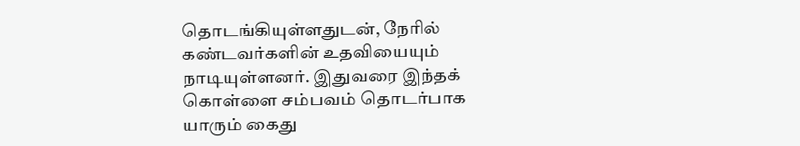தொடங்கியுள்ளதுடன், நேரில் கண்டவர்களின் உதவியையும் நாடியுள்ளனர். இதுவரை இந்தக் கொள்ளை சம்பவம் தொடர்பாக யாரும் கைது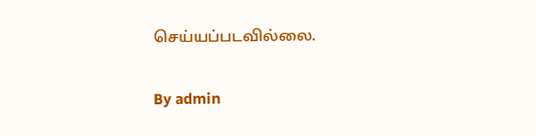செய்யப்படவில்லை.

By admin